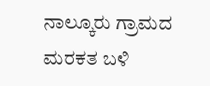ನಾಲ್ಕೂರು ಗ್ರಾಮದ ಮರಕತ ಬಳಿ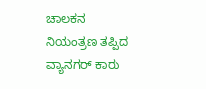ಚಾಲಕನ ನಿಯಂತ್ರಣ ತಪ್ಪಿದ ವ್ಯಾನಗರ್ ಕಾರು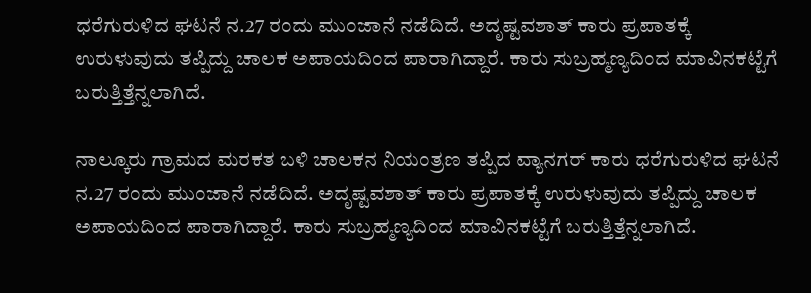ಧರೆಗುರುಳಿದ ಘಟನೆ ನ.27 ರಂದು ಮುಂಜಾನೆ ನಡೆದಿದೆ. ಅದೃಷ್ಟವಶಾತ್ ಕಾರು ಪ್ರಪಾತಕ್ಕೆ ಉರುಳುವುದು ತಪ್ಪಿದ್ದು ಚಾಲಕ ಅಪಾಯದಿಂದ ಪಾರಾಗಿದ್ದಾರೆ. ಕಾರು ಸುಬ್ರಹ್ಮಣ್ಯದಿಂದ ಮಾವಿನಕಟ್ಟೆಗೆ ಬರುತ್ತಿತ್ತೆನ್ನಲಾಗಿದೆ.

ನಾಲ್ಕೂರು ಗ್ರಾಮದ ಮರಕತ ಬಳಿ ಚಾಲಕನ ನಿಯಂತ್ರಣ ತಪ್ಪಿದ ವ್ಯಾನಗರ್ ಕಾರು ಧರೆಗುರುಳಿದ ಘಟನೆ ನ.27 ರಂದು ಮುಂಜಾನೆ ನಡೆದಿದೆ. ಅದೃಷ್ಟವಶಾತ್ ಕಾರು ಪ್ರಪಾತಕ್ಕೆ ಉರುಳುವುದು ತಪ್ಪಿದ್ದು ಚಾಲಕ ಅಪಾಯದಿಂದ ಪಾರಾಗಿದ್ದಾರೆ. ಕಾರು ಸುಬ್ರಹ್ಮಣ್ಯದಿಂದ ಮಾವಿನಕಟ್ಟೆಗೆ ಬರುತ್ತಿತ್ತೆನ್ನಲಾಗಿದೆ.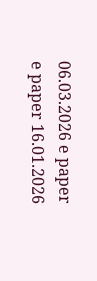06.03.2026 e paper
e paper 16.01.2026